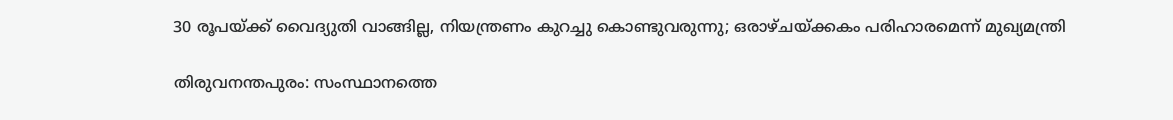30 രൂപയ്ക്ക് വൈദ്യുതി വാങ്ങില്ല, നിയന്ത്രണം കുറച്ചു കൊണ്ടുവരുന്നു; ഒരാഴ്ചയ്ക്കകം പരിഹാരമെന്ന് മുഖ്യമന്ത്രി

തിരുവനന്തപുരം: സംസ്ഥാനത്തെ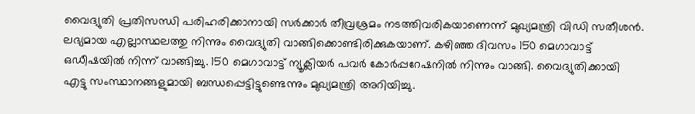വൈദ്യുതി പ്രതിസന്ധി പരിഹരിക്കാനായി സര്‍ക്കാര്‍ തീവ്രശ്രമം നടത്തിവരികയാണെന്ന് മുഖ്യമന്ത്രി വിഡി സതീശന്‍. ലഭ്യമായ എല്ലാസ്ഥലത്തു നിന്നും വൈദ്യുതി വാങ്ങിക്കൊണ്ടിരിക്കുകയാണ്. കഴിഞ്ഞ ദിവസം 150 മെഗാവാട്ട് ഒഡീഷയില്‍ നിന്ന് വാങ്ങിച്ചു. 150 മെഗാവാട്ട് ന്യൂക്ലിയര്‍ പവര്‍ കോര്‍പ്പറേഷനില്‍ നിന്നും വാങ്ങി. വൈദ്യുതിക്കായി എട്ടു സംസ്ഥാനങ്ങളുമായി ബന്ധപ്പെട്ടിട്ടുണ്ടെന്നും മുഖ്യമന്ത്രി അറിയിച്ചു.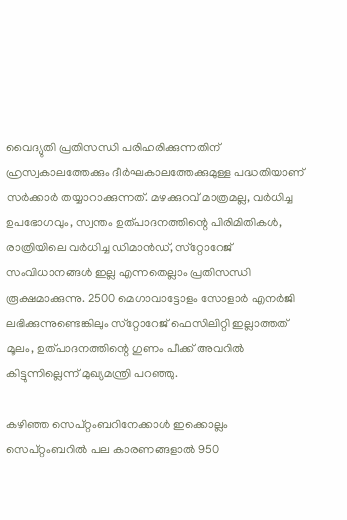വൈദ്യുതി പ്രതിസന്ധി പരിഹരിക്കുന്നതിന് ഹ്രസ്വകാലത്തേക്കും ദീര്‍ഘകാലത്തേക്കുമുള്ള പദ്ധതിയാണ് സര്‍ക്കാര്‍ തയ്യാറാക്കുന്നത്. മഴക്കുറവ് മാത്രമല്ല, വര്‍ധിച്ച ഉപഭോഗവും, സ്വന്തം ഉത്പാദനത്തിന്റെ പിരിമിതികള്‍, രാത്രിയിലെ വര്‍ധിച്ച ഡിമാന്‍ഡ്, സ്‌റ്റോറേജ് സംവിധാനങ്ങള്‍ ഇല്ല എന്നതെല്ലാം പ്രതിസന്ധി രൂക്ഷമാക്കുന്നു. 2500 മെഗാവാട്ടോളം സോളാര്‍ എനര്‍ജി ലഭിക്കുന്നുണ്ടെങ്കിലും സ്‌റ്റോറേജ് ഫെസിലിറ്റി ഇല്ലാത്തത് മൂലം, ഉത്പാദനത്തിന്റെ ഗുണം പീക്ക് അവറില്‍ കിട്ടുന്നില്ലെന്ന് മുഖ്യമന്ത്രി പറഞ്ഞു.

കഴിഞ്ഞ സെപ്റ്റംബറിനേക്കാള്‍ ഇക്കൊല്ലം സെപ്റ്റംബറില്‍ പല കാരണങ്ങളാല്‍ 950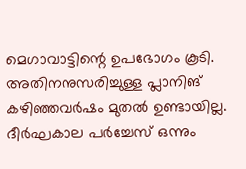മെഗാവാട്ടിന്റെ ഉപഭോഗം കൂടി. അതിനനുസരിച്ചുള്ള പ്ലാനിങ് കഴിഞ്ഞവര്‍ഷം മുതല്‍ ഉണ്ടായില്ല. ദീര്‍ഘകാല പര്‍ച്ചേസ് ഒന്നും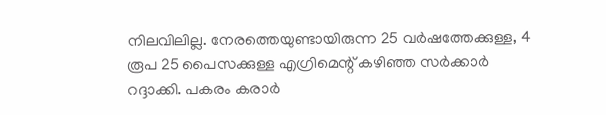നിലവിലില്ല. നേരത്തെയുണ്ടായിരുന്ന 25 വര്‍ഷത്തേക്കുള്ള, 4 രൂപ 25 പൈസക്കുള്ള എഗ്രിമെന്റ് കഴിഞ്ഞ സര്‍ക്കാര്‍ റദ്ദാക്കി. പകരം കരാര്‍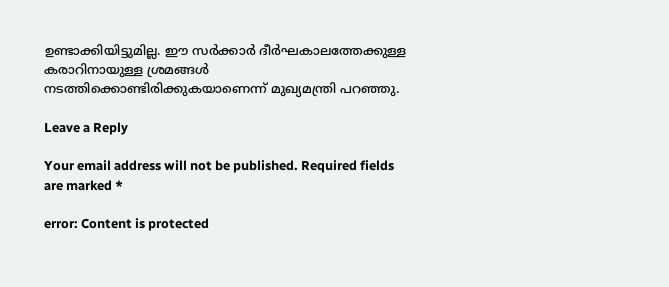ഉണ്ടാക്കിയിട്ടുമില്ല. ഈ സര്‍ക്കാര്‍ ദീര്‍ഘകാലത്തേക്കുള്ള കരാറിനായുള്ള ശ്രമങ്ങള്‍ നടത്തിക്കൊണ്ടിരിക്കുകയാണെന്ന് മുഖ്യമന്ത്രി പറഞ്ഞു.

Leave a Reply

Your email address will not be published. Required fields are marked *

error: Content is protected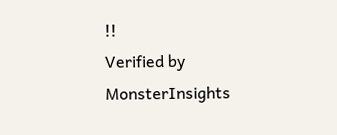!!
Verified by MonsterInsights